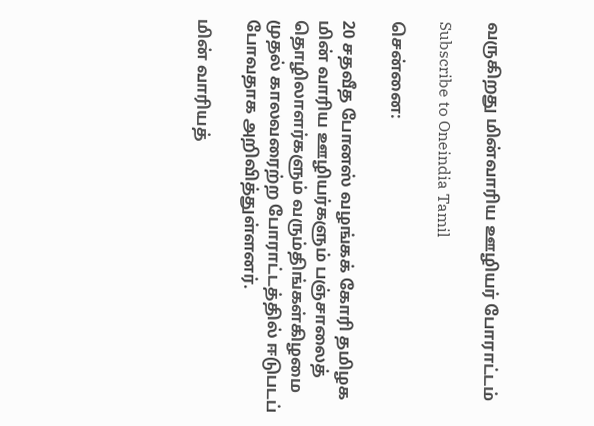வருகிறது மின்வாரிய ஊழியர் போராட்டம்

Subscribe to Oneindia Tamil

சென்னை:

20 சதவீத போனஸ் வழங்கக் கோரி தமிழக மின் வாரிய ஊழியர்களும் பஞ்சாலைத் தொழிலாளர்களும் வரும்திங்கள்கிழமை முதல் காலவரைற்ற போராட்டத்தில் ஈடுபடப் போவதாக அறிவித்துள்ளனர்.

மின் வாரியத்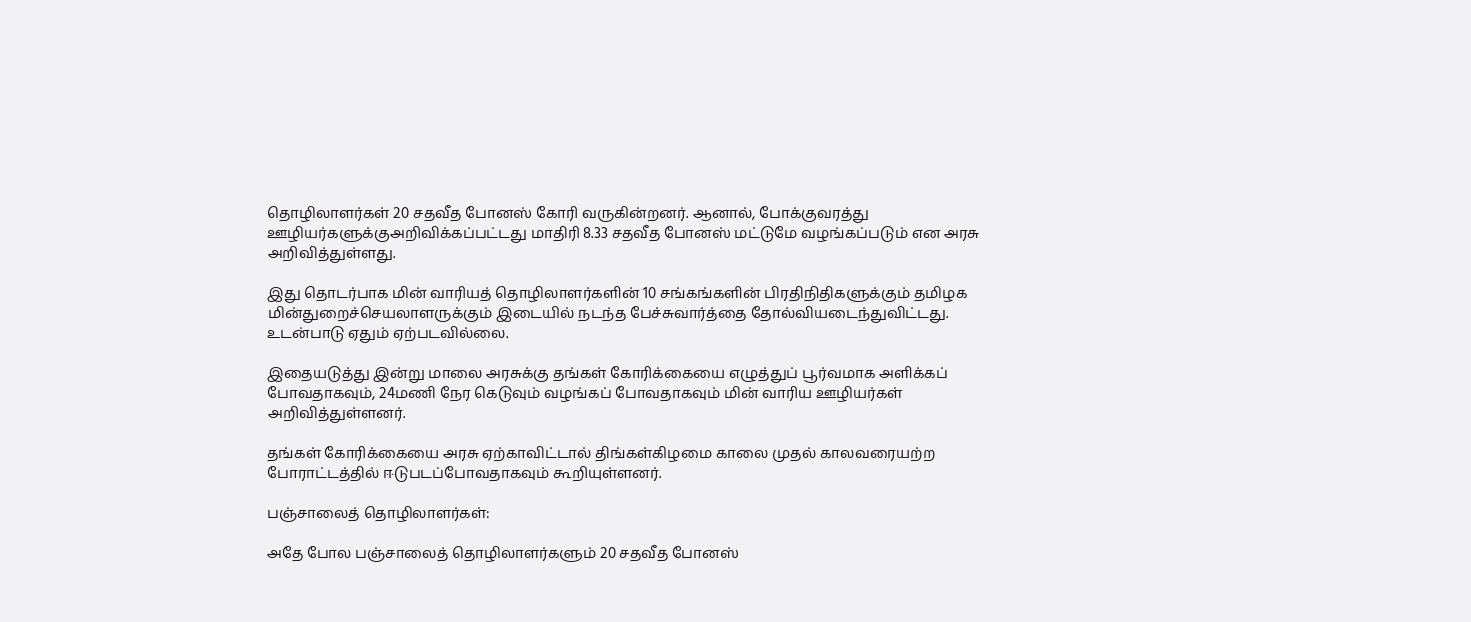தொழிலாளர்கள் 20 சதவீத போனஸ் கோரி வருகின்றனர். ஆனால், போக்குவரத்து ஊழியர்களுக்குஅறிவிக்கப்பட்டது மாதிரி 8.33 சதவீத போனஸ் மட்டுமே வழங்கப்படும் என அரசு அறிவித்துள்ளது.

இது தொடர்பாக மின் வாரியத் தொழிலாளர்களின் 10 சங்கங்களின் பிரதிநிதிகளுக்கும் தமிழக மின்துறைச்செயலாளருக்கும் இடையில் நடந்த பேச்சுவார்த்தை தோல்வியடைந்துவிட்டது. உடன்பாடு ஏதும் ஏற்படவில்லை.

இதையடுத்து இன்று மாலை அரசுக்கு தங்கள் கோரிக்கையை எழுத்துப் பூர்வமாக அளிக்கப் போவதாகவும், 24மணி நேர கெடுவும் வழங்கப் போவதாகவும் மின் வாரிய ஊழியர்கள் அறிவித்துள்ளனர்.

தங்கள் கோரிக்கையை அரசு ஏற்காவிட்டால் திங்கள்கிழமை காலை முதல் காலவரையற்ற போராட்டத்தில் ஈடுபடப்போவதாகவும் கூறியுள்ளனர்.

பஞ்சாலைத் தொழிலாளர்கள்:

அதே போல பஞ்சாலைத் தொழிலாளர்களும் 20 சதவீத போனஸ்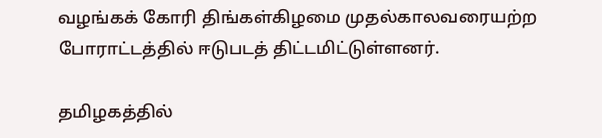வழங்கக் கோரி திங்கள்கிழமை முதல்காலவரையற்ற போராட்டத்தில் ஈடுபடத் திட்டமிட்டுள்ளனர்.

தமிழகத்தில்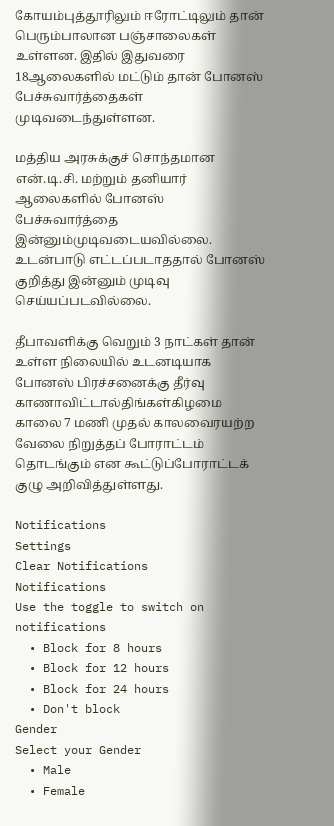கோயம்புத்தூரிலும் ஈரோட்டிலும் தான் பெரும்பாலான பஞ்சாலைகள் உள்ளன. இதில் இதுவரை 18ஆலைகளில் மட்டும் தான் போனஸ் பேச்சுவார்த்தைகள் முடிவடைந்துள்ளன.

மத்திய அரசுக்குச் சொந்தமான என்.டி.சி. மற்றும் தனியார் ஆலைகளில் போனஸ் பேச்சுவார்த்தை இன்னும்முடிவடையவில்லை. உடன்பாடு எட்டப்படாததால் போனஸ் குறித்து இன்னும் முடிவு செய்யப்படவில்லை.

தீபாவளிக்கு வெறும் 3 நாட்கள் தான் உள்ள நிலையில் உடனடியாக போனஸ் பிரச்சனைக்கு தீர்வு காணாவிட்டால்திங்கள்கிழமை காலை 7 மணி முதல் காலவைரயற்ற வேலை நிறுத்தப் போராட்டம் தொடங்கும் என கூட்டுப்போராட்டக் குழு அறிவித்துள்ளது.

Notifications
Settings
Clear Notifications
Notifications
Use the toggle to switch on notifications
  • Block for 8 hours
  • Block for 12 hours
  • Block for 24 hours
  • Don't block
Gender
Select your Gender
  • Male
  • Female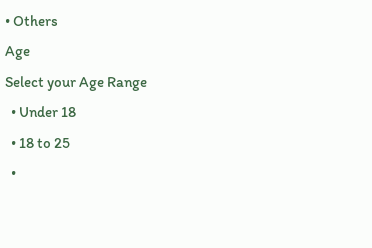• Others
Age
Select your Age Range
  • Under 18
  • 18 to 25
  •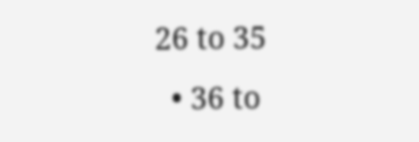26 to 35
  • 36 to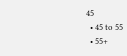45
  • 45 to 55
  • 55+